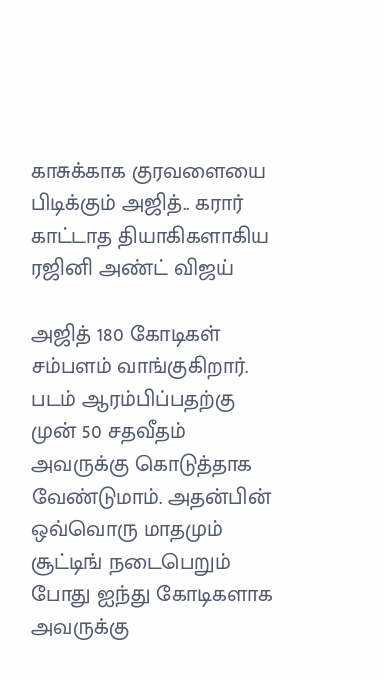காசுக்காக குரவளையை பிடிக்கும் அஜித்.. கரார் காட்டாத தியாகிகளாகிய ரஜினி அண்ட் விஜய்

அஜித் 180 கோடிகள் சம்பளம் வாங்குகிறார். படம் ஆரம்பிப்பதற்கு முன் 50 சதவீதம் அவருக்கு கொடுத்தாக வேண்டுமாம். அதன்பின் ஒவ்வொரு மாதமும் சூட்டிங் நடைபெறும் போது ஐந்து கோடிகளாக அவருக்கு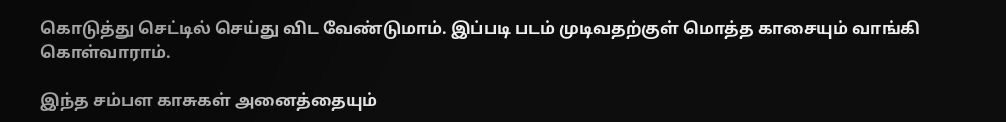கொடுத்து செட்டில் செய்து விட வேண்டுமாம். இப்படி படம் முடிவதற்குள் மொத்த காசையும் வாங்கி கொள்வாராம்.

இந்த சம்பள காசுகள் அனைத்தையும்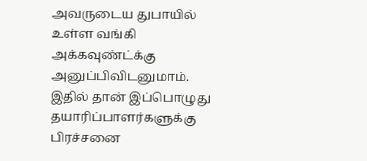அவருடைய துபாயில் உள்ள வங்கி அக்கவுண்ட்க்கு அனுப்பிவிடனுமாம். இதில் தான் இப்பொழுது தயாரிப்பாளர்களுக்கு பிரச்சனை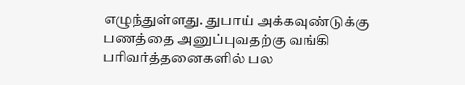எழுந்துள்ளது. துபாய் அக்கவுண்டுக்கு பணத்தை அனுப்புவதற்கு வங்கி பரிவர்த்தனைகளில் பல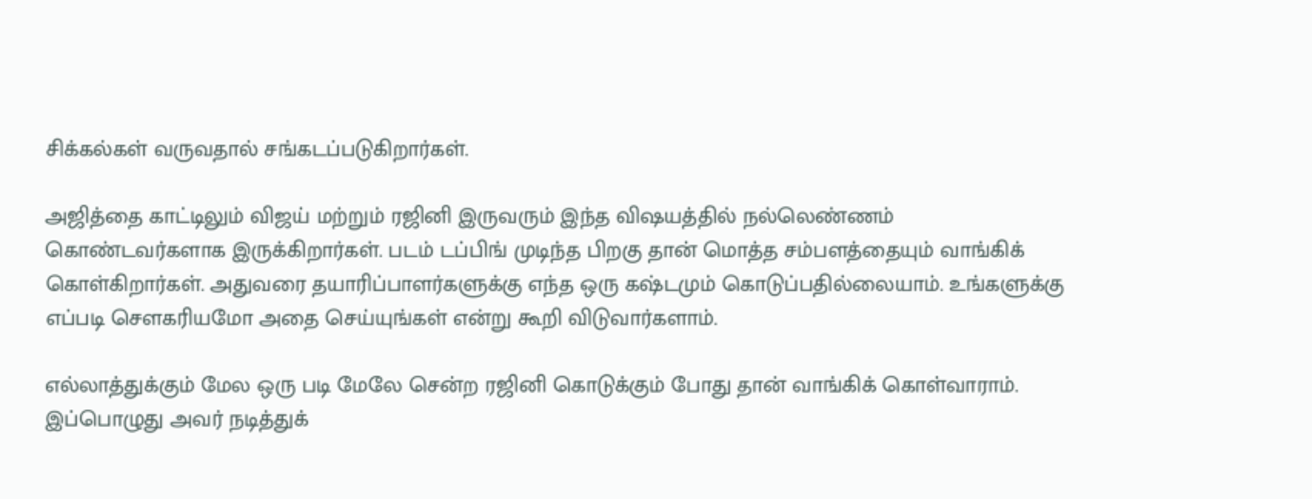சிக்கல்கள் வருவதால் சங்கடப்படுகிறார்கள்.

அஜித்தை காட்டிலும் விஜய் மற்றும் ரஜினி இருவரும் இந்த விஷயத்தில் நல்லெண்ணம் கொண்டவர்களாக இருக்கிறார்கள். படம் டப்பிங் முடிந்த பிறகு தான் மொத்த சம்பளத்தையும் வாங்கிக் கொள்கிறார்கள். அதுவரை தயாரிப்பாளர்களுக்கு எந்த ஒரு கஷ்டமும் கொடுப்பதில்லையாம். உங்களுக்கு எப்படி சௌகரியமோ அதை செய்யுங்கள் என்று கூறி விடுவார்களாம்.

எல்லாத்துக்கும் மேல ஒரு படி மேலே சென்ற ரஜினி கொடுக்கும் போது தான் வாங்கிக் கொள்வாராம். இப்பொழுது அவர் நடித்துக்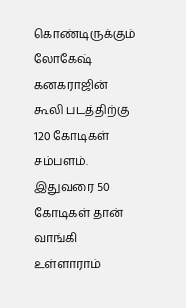கொண்டிருக்கும் லோகேஷ் கனகராஜின் கூலி படத்திற்கு 120 கோடிகள் சம்பளம். இதுவரை 50 கோடிகள் தான் வாங்கி உள்ளாராம்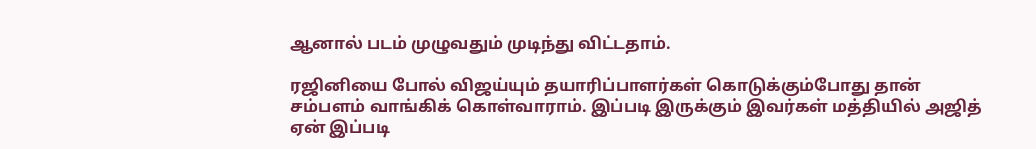ஆனால் படம் முழுவதும் முடிந்து விட்டதாம்.

ரஜினியை போல் விஜய்யும் தயாரிப்பாளர்கள் கொடுக்கும்போது தான் சம்பளம் வாங்கிக் கொள்வாராம். இப்படி இருக்கும் இவர்கள் மத்தியில் அஜித் ஏன் இப்படி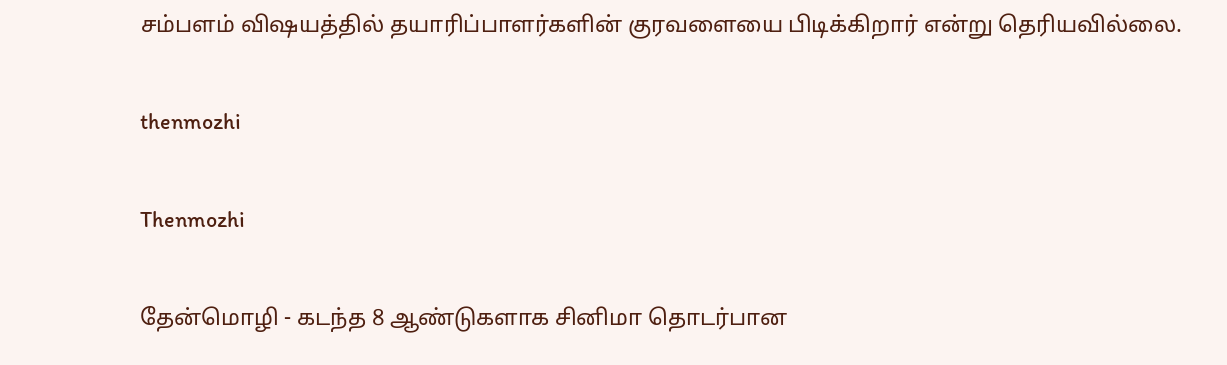சம்பளம் விஷயத்தில் தயாரிப்பாளர்களின் குரவளையை பிடிக்கிறார் என்று தெரியவில்லை.

thenmozhi

Thenmozhi

தேன்மொழி - கடந்த 8 ஆண்டுகளாக சினிமா தொடர்பான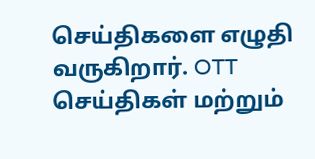செய்திகளை எழுதி வருகிறார். OTT செய்திகள் மற்றும்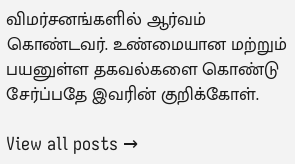விமர்சனங்களில் ஆர்வம் கொண்டவர். உண்மையான மற்றும் பயனுள்ள தகவல்களை கொண்டு சேர்ப்பதே இவரின் குறிக்கோள்.

View all posts →